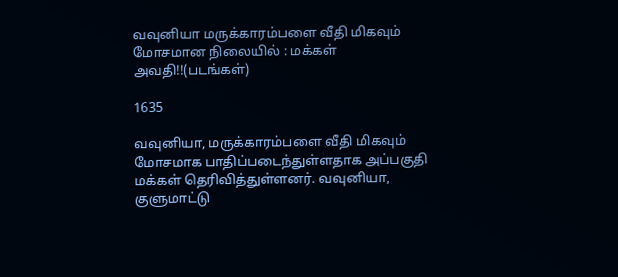வவுனியா மருக்காரம்பளை வீதி மிகவும் மோசமான நிலையில் : மக்கள் அவதி!!(படங்கள்)

1635

வவுனியா, மருக்காரம்பளை வீதி மிகவும் மோசமாக பாதிப்படைந்துள்ளதாக அப்பகுதி மக்கள் தெரிவித்துள்ளனர். வவுனியா, குளுமாட்டு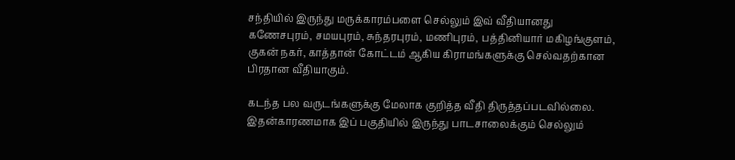சந்தியில் இருந்து மருக்காரம்பளை செல்லும் இவ் வீதியானது கணேசபுரம், சமயபுரம், சுந்தரபுரம், மணிபுரம், பத்தினியார் மகிழங்குளம், குகன் நகர், காத்தான் கோட்டம் ஆகிய கிராமங்களுக்கு செல்வதற்கான பிரதான வீதியாகும்.

கடந்த பல வருடங்களுக்கு மேலாக குறித்த வீதி திருத்தப்படவில்லை. இதன்காரணமாக இப் பகுதியில் இருந்து பாடசாலைக்கும் செல்லும்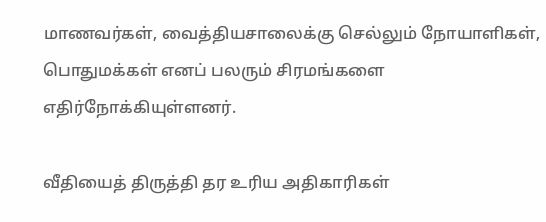மாணவர்கள், வைத்தியசாலைக்கு செல்லும் நோயாளிகள், பொதுமக்கள் எனப் பலரும் சிரமங்களை எதிர்நோக்கியுள்ளனர்.

வீதியைத் திருத்தி தர உரிய அதிகாரிகள்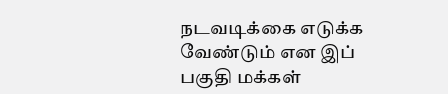நடவடிக்கை எடுக்க வேண்டும் என இப் பகுதி மக்கள்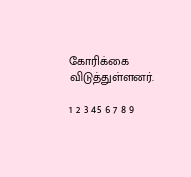கோரிக்கை விடுத்துள்ளனர்.

1 2 3 45 6 7 8 9